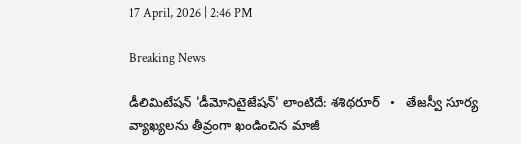17 April, 2026 | 2:46 PM

Breaking News

డీలిమిటేషన్ 'డీమోనిటైజేషన్' లాంటిదే: శశిథరూర్   •   తేజస్వీ సూర్య వ్యాఖ్యలను తీవ్రంగా ఖండించిన మాజీ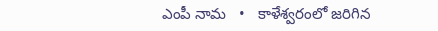ఎంపీ నామ   •   కాళేశ్వరంలో జరిగిన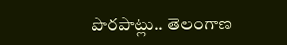పొరపాట్లు.. తెలంగాణ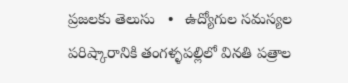ప్రజలకు తెలుసు   •   ఉద్యోగుల సమస్యల పరిష్కారానికి తంగళ్ళపల్లిలో వినతి పత్రాల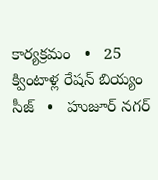కార్యక్రమం   •   25 క్వింటాళ్ల రేషన్ బియ్యం సీజ్   •   హుజూర్ నగర్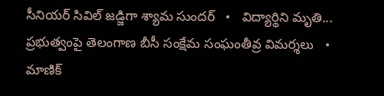సీనియర్ సివిల్ జడ్జిగా శ్యామ సుందర్   •   విద్యార్థిని మృతి... ప్రభుత్వంపై తెలంగాణ బీసీ సంక్షేమ సంఘంతీవ్ర విమర్శలు   •   మాణిక్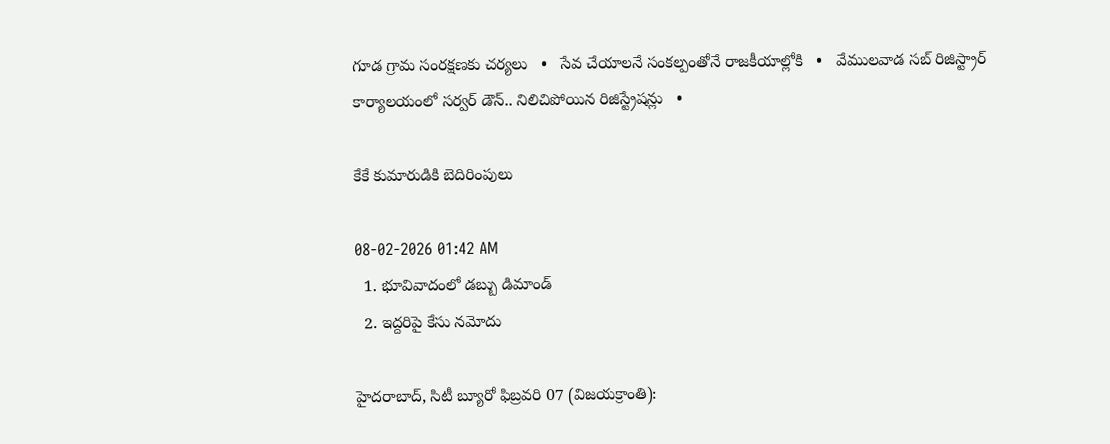గూడ గ్రామ సంరక్షణకు చర్యలు   •   సేవ చేయాలనే సంకల్పంతోనే రాజకీయాల్లోకి   •   వేములవాడ సబ్ రిజిస్ట్రార్ కార్యాలయంలో సర్వర్ డౌన్.. నిలిచిపోయిన రిజిస్ట్రేషన్లు   •

కేకే కుమారుడికి బెదిరింపులు

08-02-2026 01:42 AM
  1. భూవివాదంలో డబ్బు డిమాండ్
  2. ఇద్దరిపై కేసు నమోదు

హైదరాబాద్, సిటీ బ్యూరో ఫిబ్రవరి 07 (విజయక్రాంతి):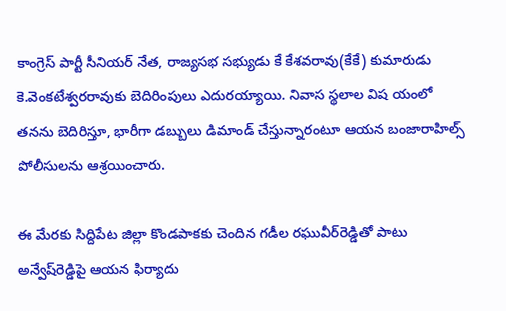కాంగ్రెస్ పార్టీ సీనియర్ నేత, రాజ్యసభ సభ్యుడు కే కేశవరావు(కేకే) కుమారుడు కె.వెంకటేశ్వరరావుకు బెదిరింపులు ఎదురయ్యాయి. నివాస స్థలాల విష యంలో తనను బెదిరిస్తూ, భారీగా డబ్బులు డిమాండ్ చేస్తున్నారంటూ ఆయన బంజారాహిల్స్ పోలీసులను ఆశ్రయించారు.

ఈ మేరకు సిద్దిపేట జిల్లా కొండపాకకు చెందిన గడీల రఘువీర్‌రెడ్డితో పాటు అన్వేష్‌రెడ్డిపై ఆయన ఫిర్యాదు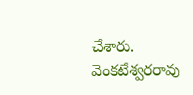చేశారు. వెంకటేశ్వరరావు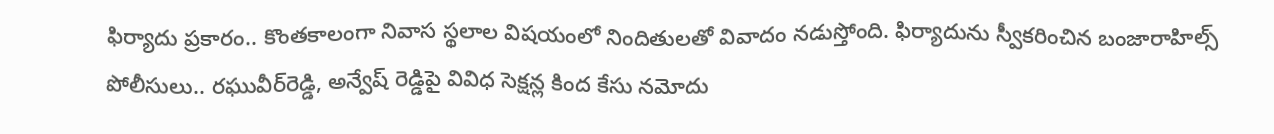ఫిర్యాదు ప్రకారం.. కొంతకాలంగా నివాస స్థలాల విషయంలో నిందితులతో వివాదం నడుస్తోంది. ఫిర్యాదును స్వీకరించిన బంజారాహిల్స్ పోలీసులు.. రఘువీర్‌రెడ్డి, అన్వేష్ రెడ్డిపై వివిధ సెక్షన్ల కింద కేసు నమోదు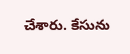చేశారు. కేసును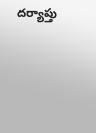దర్యాప్తు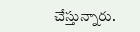చేస్తున్నారు.